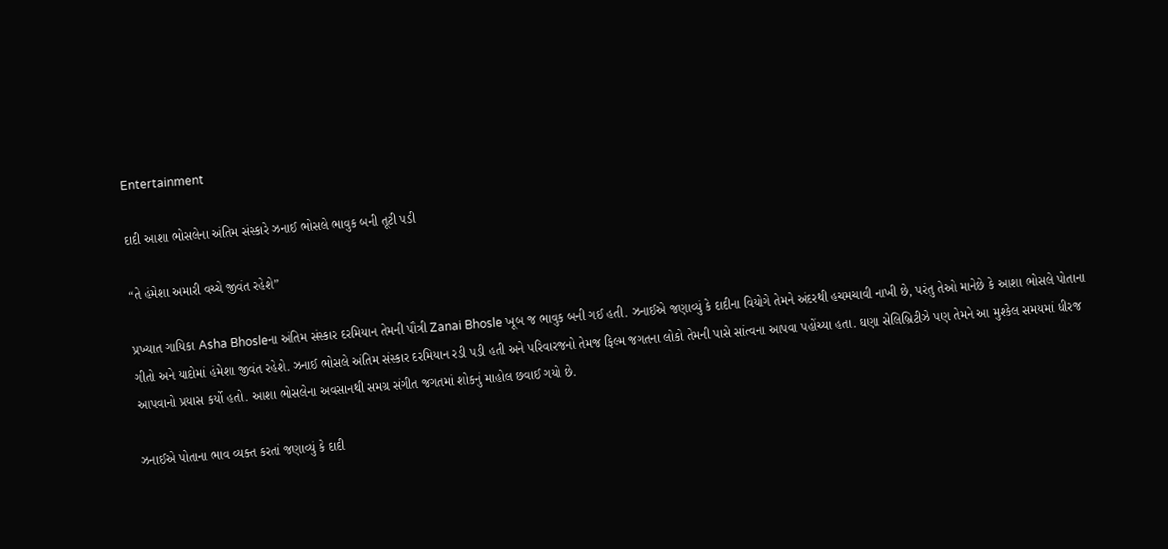Entertainment

દાદી આશા ભોસલેના અંતિમ સંસ્કારે ઝનાઈ ભોસલે ભાવુક બની તૂટી પડી

“તે હંમેશા અમારી વચ્ચે જીવંત રહેશે”

પ્રખ્યાત ગાયિકા Asha Bhosleના અંતિમ સંસ્કાર દરમિયાન તેમની પૌત્રી Zanai Bhosle ખૂબ જ ભાવુક બની ગઈ હતી. ઝનાઈએ જણાવ્યું કે દાદીના વિયોગે તેમને અંદરથી હચમચાવી નાખી છે, પરંતુ તેઓ માનેછે કે આશા ભોસલે પોતાના ગીતો અને યાદોમાં હંમેશા જીવંત રહેશે. ઝનાઈ ભોસલે અંતિમ સંસ્કાર દરમિયાન રડી પડી હતી અને પરિવારજનો તેમજ ફિલ્મ જગતના લોકો તેમની પાસે સાંત્વના આપવા પહોંચ્યા હતા. ઘણા સેલિબ્રિટીઝે પણ તેમને આ મુશ્કેલ સમયમાં ધીરજ આપવાનો પ્રયાસ કર્યો હતો. આશા ભોસલેના અવસાનથી સમગ્ર સંગીત જગતમાં શોકનું માહોલ છવાઈ ગયો છે.

ઝનાઈએ પોતાના ભાવ વ્યક્ત કરતાં જણાવ્યું કે દાદી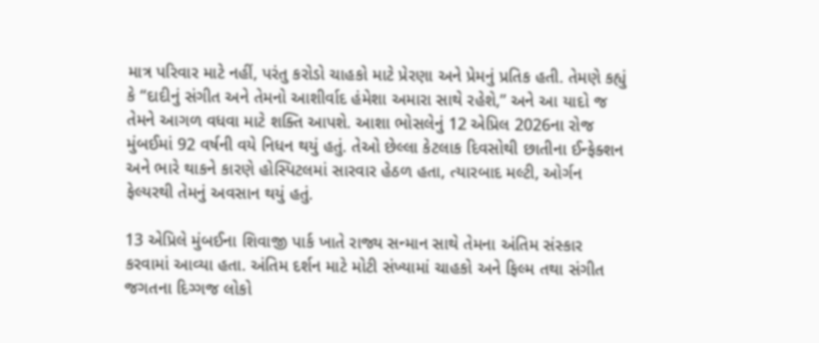માત્ર પરિવાર માટે નહીં, પરંતુ કરોડો ચાહકો માટે પ્રેરણા અને પ્રેમનું પ્રતિક હતી. તેમણે કહ્યું કે “દાદીનું સંગીત અને તેમનો આશીર્વાદ હંમેશા અમારા સાથે રહેશે,” અને આ યાદો જ તેમને આગળ વધવા માટે શક્તિ આપશે. આશા ભોસલેનું 12 એપ્રિલ 2026ના રોજ મુંબઈમાં 92 વર્ષની વયે નિધન થયું હતું. તેઓ છેલ્લા કેટલાક દિવસોથી છાતીના ઈન્ફેક્શન અને ભારે થાકને કારણે હોસ્પિટલમાં સારવાર હેઠળ હતા, ત્યારબાદ મલ્ટી, ઓર્ગન ફેલ્યરથી તેમનું અવસાન થયું હતું.

13 એપ્રિલે મુંબઈના શિવાજી પાર્ક ખાતે રાજ્ય સન્માન સાથે તેમના અંતિમ સંસ્કાર કરવામાં આવ્યા હતા. અંતિમ દર્શન માટે મોટી સંખ્યામાં ચાહકો અને ફિલ્મ તથા સંગીત જગતના દિગ્ગજ લોકો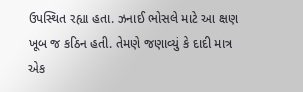ઉપસ્થિત રહ્યા હતા. ઝનાઈ ભોસલે માટે આ ક્ષણ ખૂબ જ કઠિન હતી. તેમણે જણાવ્યું કે દાદી માત્ર એક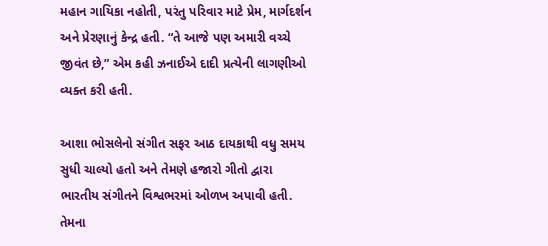મહાન ગાયિકા નહોતી, પરંતુ પરિવાર માટે પ્રેમ, માર્ગદર્શન અને પ્રેરણાનું કેન્દ્ર હતી. “તે આજે પણ અમારી વચ્ચે જીવંત છે,” એમ કહી ઝનાઈએ દાદી પ્રત્યેની લાગણીઓ વ્યક્ત કરી હતી.

આશા ભોસલેનો સંગીત સફર આઠ દાયકાથી વધુ સમય સુધી ચાલ્યો હતો અને તેમણે હજારો ગીતો દ્વારા ભારતીય સંગીતને વિશ્વભરમાં ઓળખ અપાવી હતી. તેમના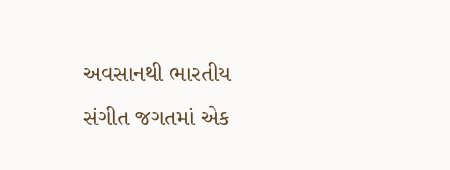અવસાનથી ભારતીય સંગીત જગતમાં એક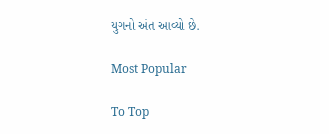યુગનો અંત આવ્યો છે.

Most Popular

To Top